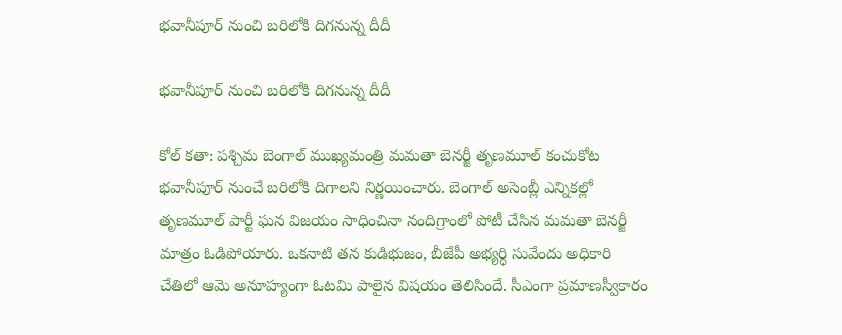భవానీపూర్ నుంచి బరిలోకి దిగనున్న దీదీ

భవానీపూర్ నుంచి బరిలోకి దిగనున్న దీదీ

కోల్ క‌తా: ప‌శ్చిమ బెంగాల్ ముఖ్యమంత్రి మ‌మ‌తా బెన‌ర్జీ తృణమూల్ కంచుకోట భ‌వానీపూర్ నుంచే బరిలోకి దిగాలని నిర్ణయించారు. బెంగాల్ అసెంబ్లీ ఎన్నిక‌ల్లో తృణమూల్ పార్టీ ఘ‌న విజ‌యం సాధించినా నందిగ్రాంలో పోటీ చేసిన మ‌మ‌తా బెన‌ర్జీ మాత్రం ఓడిపోయారు. ఒకనాటి తన కుడిభుజం, బీజేపీ అభ్య‌ర్ధి సువేందు అధికారి చేతిలో ఆమె అనూహ్యంగా ఓట‌మి పాలైన విషయం తెలిసిందే. సీఎంగా ప్రమాణస్వీకారం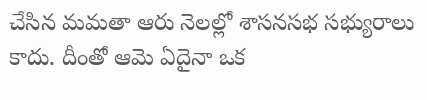చేసిన మమతా ఆరు నెలల్లో శాసనసభ సభ్యురాలు కాదు. దీంతో ఆమె ఏదైనా ఒక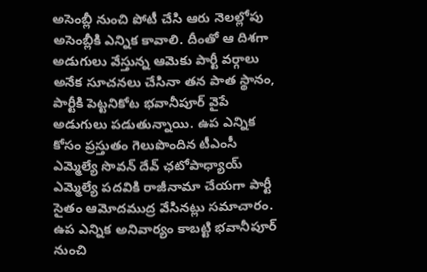అసెంబ్లీ నుంచి పోటీ చేసి ఆరు నెలల్లోపు అసెంబ్లీకి ఎన్నిక కావాలి. దీంతో ఆ దిశగా అడుగులు వేస్తున్న ఆమెకు పార్టీ వర్గాలు అనేక సూచనలు చేసినా తన పాత స్థానం, పార్టీకి పెట్టనికోట భ‌వానీపూర్ వైపే అడుగులు పడుతున్నాయి. ఉప ఎన్నిక కోసం ప్రస్తుతం గెలుపొందిన టీఎంసీ ఎమ్మెల్యే సొవ‌న్ దేవ్ ఛ‌టోపాధ్యాయ్ ఎమ్మెల్యే ప‌ద‌వికి రాజీనామా చేయ‌గా పార్టీ సైతం ఆమోదముద్ర వేసినట్లు సమాచారం. ఉప ఎన్నిక అనివార్యం కాబట్టి భవానీపూర్ నుంచి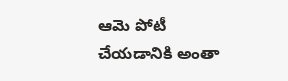ఆమె పోటీ చేయడానికి అంతా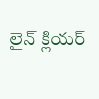లైన్ క్లియర్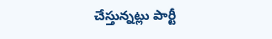చేస్తున్నట్లు పార్టీ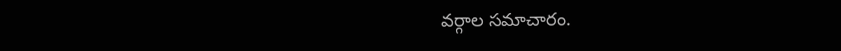వర్గాల సమాచారం.